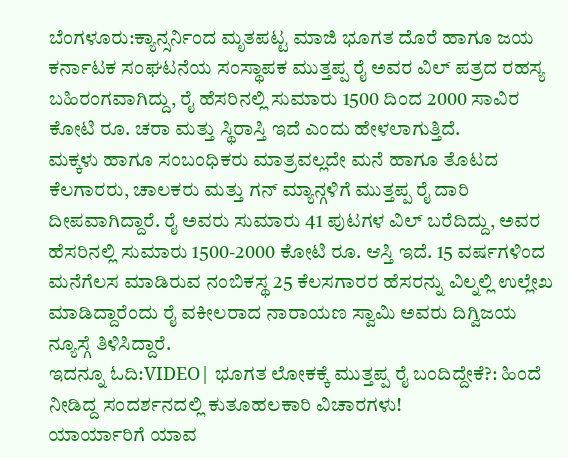ಬೆಂಗಳೂರು:ಕ್ಯಾನ್ಸರ್ನಿಂದ ಮೃತಪಟ್ಟ ಮಾಜಿ ಭೂಗತ ದೊರೆ ಹಾಗೂ ಜಯ ಕರ್ನಾಟಕ ಸಂಘಟನೆಯ ಸಂಸ್ಥಾಪಕ ಮುತ್ತಪ್ಪ ರೈ ಅವರ ವಿಲ್ ಪತ್ರದ ರಹಸ್ಯ ಬಹಿರಂಗವಾಗಿದ್ದು, ರೈ ಹೆಸರಿನಲ್ಲಿ ಸುಮಾರು 1500 ದಿಂದ 2000 ಸಾವಿರ ಕೋಟಿ ರೂ. ಚರಾ ಮತ್ತು ಸ್ಥಿರಾಸ್ತಿ ಇದೆ ಎಂದು ಹೇಳಲಾಗುತ್ತಿದೆ.
ಮಕ್ಕಳು ಹಾಗೂ ಸಂಬಂಧಿಕರು ಮಾತ್ರವಲ್ಲದೇ ಮನೆ ಹಾಗೂ ತೊಟದ ಕೆಲಗಾರರು, ಚಾಲಕರು ಮತ್ತು ಗನ್ ಮ್ಯಾನ್ಗಳಿಗೆ ಮುತ್ತಪ್ಪ ರೈ ದಾರಿ ದೀಪವಾಗಿದ್ದಾರೆ. ರೈ ಅವರು ಸುಮಾರು 41 ಪುಟಗಳ ವಿಲ್ ಬರೆದಿದ್ದು, ಅವರ ಹೆಸರಿನಲ್ಲಿ ಸುಮಾರು 1500-2000 ಕೋಟಿ ರೂ. ಆಸ್ತಿ ಇದೆ. 15 ವರ್ಷಗಳಿಂದ ಮನೆಗೆಲಸ ಮಾಡಿರುವ ನಂಬಿಕಸ್ಥ 25 ಕೆಲಸಗಾರರ ಹೆಸರನ್ನು ವಿಲ್ನಲ್ಲಿ ಉಲ್ಲೇಖ ಮಾಡಿದ್ದಾರೆಂದು ರೈ ವಕೀಲರಾದ ನಾರಾಯಣ ಸ್ವಾಮಿ ಅವರು ದಿಗ್ವಿಜಯ ನ್ಯೂಸ್ಗೆ ತಿಳಿಸಿದ್ದಾರೆ.
ಇದನ್ನೂ ಓದಿ:VIDEO| ಭೂಗತ ಲೋಕಕ್ಕೆ ಮುತ್ತಪ್ಪ ರೈ ಬಂದಿದ್ದೇಕೆ?: ಹಿಂದೆ ನೀಡಿದ್ದ ಸಂದರ್ಶನದಲ್ಲಿ ಕುತೂಹಲಕಾರಿ ವಿಚಾರಗಳು!
ಯಾರ್ಯಾರಿಗೆ ಯಾವ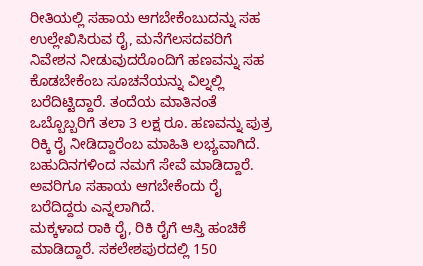ರೀತಿಯಲ್ಲಿ ಸಹಾಯ ಆಗಬೇಕೆಂಬುದನ್ನು ಸಹ ಉಲ್ಲೇಖಿಸಿರುವ ರೈ, ಮನೆಗೆಲಸದವರಿಗೆ ನಿವೇಶನ ನೀಡುವುದರೊಂದಿಗೆ ಹಣವನ್ನು ಸಹ ಕೊಡಬೇಕೆಂಬ ಸೂಚನೆಯನ್ನು ವಿಲ್ನಲ್ಲಿ ಬರೆದಿಟ್ಟಿದ್ದಾರೆ. ತಂದೆಯ ಮಾತಿನಂತೆ ಒಬ್ಬೊಬ್ಬರಿಗೆ ತಲಾ 3 ಲಕ್ಷ ರೂ. ಹಣವನ್ನು ಪುತ್ರ ರಿಕ್ಕಿ ರೈ ನೀಡಿದ್ದಾರೆಂಬ ಮಾಹಿತಿ ಲಭ್ಯವಾಗಿದೆ. ಬಹುದಿನಗಳಿಂದ ನಮಗೆ ಸೇವೆ ಮಾಡಿದ್ದಾರೆ. ಅವರಿಗೂ ಸಹಾಯ ಆಗಬೇಕೆಂದು ರೈ ಬರೆದಿದ್ದರು ಎನ್ನಲಾಗಿದೆ.
ಮಕ್ಕಳಾದ ರಾಕಿ ರೈ, ರಿಕಿ ರೈಗೆ ಆಸ್ತಿ ಹಂಚಿಕೆ ಮಾಡಿದ್ದಾರೆ. ಸಕಲೇಶಪುರದಲ್ಲಿ 150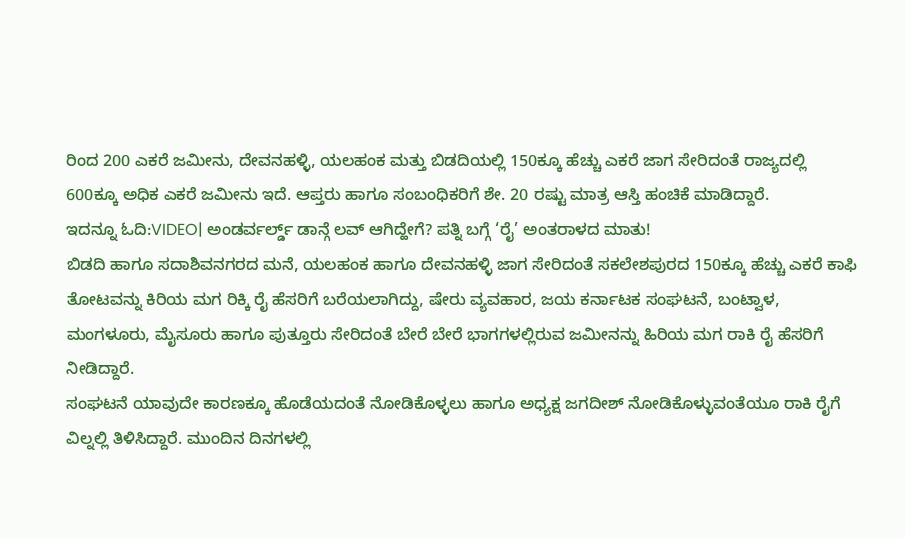ರಿಂದ 200 ಎಕರೆ ಜಮೀನು, ದೇವನಹಳ್ಳಿ, ಯಲಹಂಕ ಮತ್ತು ಬಿಡದಿಯಲ್ಲಿ 150ಕ್ಕೂ ಹೆಚ್ಚು ಎಕರೆ ಜಾಗ ಸೇರಿದಂತೆ ರಾಜ್ಯದಲ್ಲಿ 600ಕ್ಕೂ ಅಧಿಕ ಎಕರೆ ಜಮೀನು ಇದೆ. ಆಪ್ತರು ಹಾಗೂ ಸಂಬಂಧಿಕರಿಗೆ ಶೇ. 20 ರಷ್ಟು ಮಾತ್ರ ಆಸ್ತಿ ಹಂಚಿಕೆ ಮಾಡಿದ್ದಾರೆ.
ಇದನ್ನೂ ಓದಿ:VIDEO| ಅಂಡರ್ವರ್ಲ್ಡ್ ಡಾನ್ಗೆ ಲವ್ ಆಗಿದ್ಹೇಗೆ? ಪತ್ನಿ ಬಗ್ಗೆ ‘ರೈ’ ಅಂತರಾಳದ ಮಾತು!
ಬಿಡದಿ ಹಾಗೂ ಸದಾಶಿವನಗರದ ಮನೆ, ಯಲಹಂಕ ಹಾಗೂ ದೇವನಹಳ್ಳಿ ಜಾಗ ಸೇರಿದಂತೆ ಸಕಲೇಶಪುರದ 150ಕ್ಕೂ ಹೆಚ್ಚು ಎಕರೆ ಕಾಫಿ ತೋಟವನ್ನು ಕಿರಿಯ ಮಗ ರಿಕ್ಕಿ ರೈ ಹೆಸರಿಗೆ ಬರೆಯಲಾಗಿದ್ದು, ಷೇರು ವ್ಯವಹಾರ, ಜಯ ಕರ್ನಾಟಕ ಸಂಘಟನೆ, ಬಂಟ್ವಾಳ, ಮಂಗಳೂರು, ಮೈಸೂರು ಹಾಗೂ ಪುತ್ತೂರು ಸೇರಿದಂತೆ ಬೇರೆ ಬೇರೆ ಭಾಗಗಳಲ್ಲಿರುವ ಜಮೀನನ್ನು ಹಿರಿಯ ಮಗ ರಾಕಿ ರೈ ಹೆಸರಿಗೆ ನೀಡಿದ್ದಾರೆ.
ಸಂಘಟನೆ ಯಾವುದೇ ಕಾರಣಕ್ಕೂ ಹೊಡೆಯದಂತೆ ನೋಡಿಕೊಳ್ಳಲು ಹಾಗೂ ಅಧ್ಯಕ್ಷ ಜಗದೀಶ್ ನೋಡಿಕೊಳ್ಳುವಂತೆಯೂ ರಾಕಿ ರೈಗೆ ವಿಲ್ನಲ್ಲಿ ತಿಳಿಸಿದ್ದಾರೆ. ಮುಂದಿನ ದಿನಗಳಲ್ಲಿ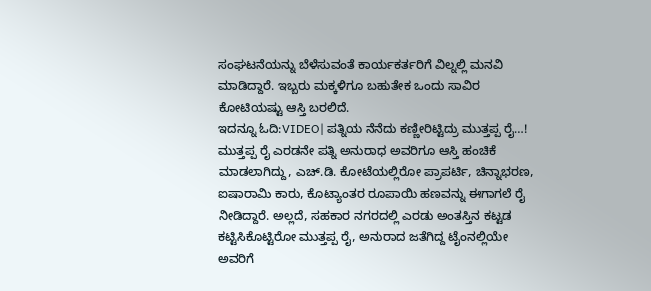ಸಂಘಟನೆಯನ್ನು ಬೆಳೆಸುವಂತೆ ಕಾರ್ಯಕರ್ತರಿಗೆ ವಿಲ್ನಲ್ಲಿ ಮನವಿ ಮಾಡಿದ್ದಾರೆ. ಇಬ್ಬರು ಮಕ್ಕಳಿಗೂ ಬಹುತೇಕ ಒಂದು‌ ಸಾವಿರ ಕೋಟಿಯಷ್ಟು ಆಸ್ತಿ ಬರಲಿದೆ.
ಇದನ್ನೂ ಓದಿ:VIDEO| ಪತ್ನಿಯ ನೆನೆದು ಕಣ್ಣೀರಿಟ್ಟಿದ್ರು ಮುತ್ತಪ್ಪ ರೈ…!
ಮುತ್ತಪ್ಪ ರೈ ಎರಡನೇ ಪತ್ನಿ ಅನುರಾಧ ಅವರಿಗೂ ಆಸ್ತಿ ಹಂಚಿಕೆ ಮಾಡಲಾಗಿದ್ದು, ಎಚ್.ಡಿ. ಕೋಟೆಯಲ್ಲಿರೋ ಪ್ರಾಪರ್ಟಿ, ಚಿನ್ನಾಭರಣ, ಐಷಾರಾಮಿ ಕಾರು, ಕೊಟ್ಯಾಂತರ ರೂಪಾಯಿ ಹಣವನ್ನು ಈಗಾಗಲೆ ರೈ ನೀಡಿದ್ದಾರೆ. ಅಲ್ಲದೆ, ಸಹಕಾರ ನಗರದಲ್ಲಿ ಎರಡು ಅಂತಸ್ತಿನ ಕಟ್ಟಡ ಕಟ್ಟಿಸಿಕೊಟ್ಟಿರೋ ಮುತ್ತಪ್ಪ ರೈ, ಅನುರಾದ ಜತೆಗಿದ್ದ ಟೈಂನಲ್ಲಿಯೇ ಅವರಿಗೆ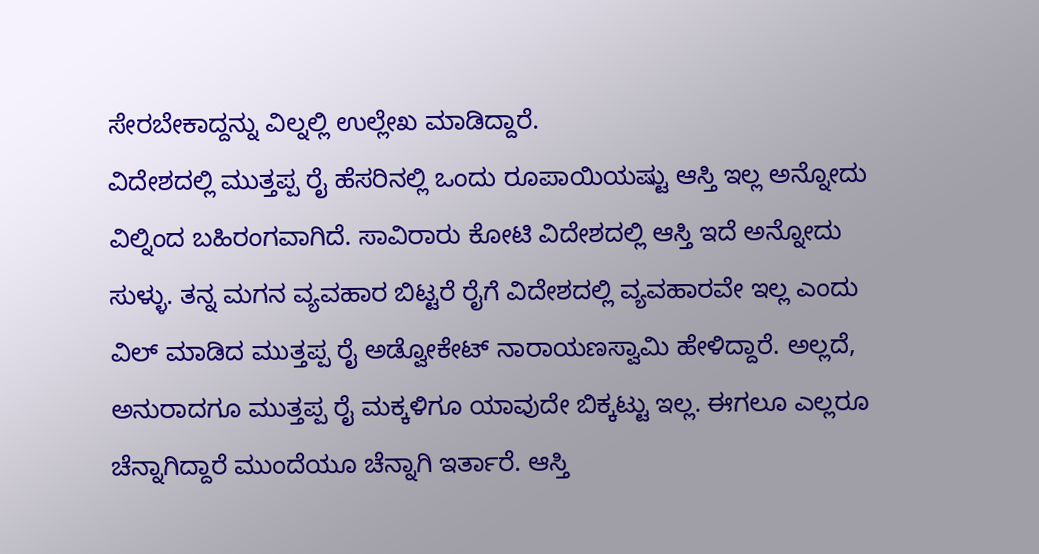ಸೇರಬೇಕಾದ್ದನ್ನು ವಿಲ್ನಲ್ಲಿ ಉಲ್ಲೇಖ ಮಾಡಿದ್ದಾರೆ.
ವಿದೇಶದಲ್ಲಿ ಮುತ್ತಪ್ಪ ರೈ ಹೆಸರಿನಲ್ಲಿ ಒಂದು ರೂಪಾಯಿಯಷ್ಟು ಆಸ್ತಿ‌ ಇಲ್ಲ ಅನ್ನೋದು ವಿಲ್ನಿಂದ ಬಹಿರಂಗವಾಗಿದೆ. ಸಾವಿರಾರು ಕೋಟಿ ವಿದೇಶದಲ್ಲಿ ಆಸ್ತಿ ಇದೆ ಅನ್ನೋದು ಸುಳ್ಳು. ತನ್ನ ಮಗನ ವ್ಯವಹಾರ ಬಿಟ್ಟರೆ ರೈಗೆ ವಿದೇಶದಲ್ಲಿ ವ್ಯವಹಾರವೇ ಇಲ್ಲ ಎಂದು ವಿಲ್ ಮಾಡಿದ ಮುತ್ತಪ್ಪ ರೈ ಅಡ್ವೋಕೇಟ್ ನಾರಾಯಣಸ್ವಾಮಿ ಹೇಳಿದ್ದಾರೆ. ಅಲ್ಲದೆ, ಅನುರಾದಗೂ ಮುತ್ತಪ್ಪ ರೈ ಮಕ್ಕಳಿಗೂ‌ ಯಾವುದೇ ಬಿಕ್ಕಟ್ಟು ಇಲ್ಲ. ಈಗಲೂ ಎಲ್ಲರೂ ಚೆನ್ನಾಗಿದ್ದಾರೆ ಮುಂದೆಯೂ ಚೆನ್ನಾಗಿ ಇರ್ತಾರೆ. ಆಸ್ತಿ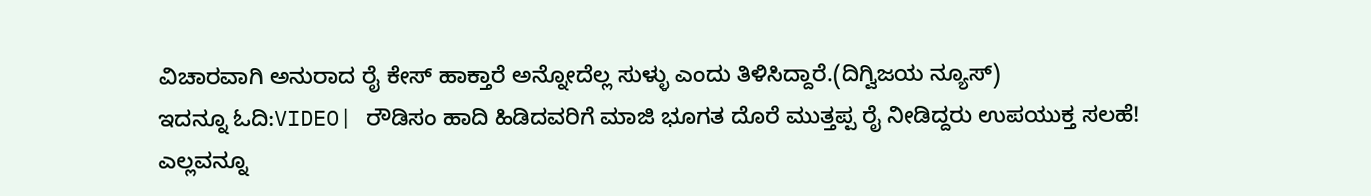ವಿಚಾರವಾಗಿ ಅನುರಾದ ರೈ ಕೇಸ್ ಹಾಕ್ತಾರೆ ಅನ್ನೋದೆಲ್ಲ ಸುಳ್ಳು ಎಂದು ತಿಳಿಸಿದ್ದಾರೆ.(ದಿಗ್ವಿಜಯ ನ್ಯೂಸ್)
ಇದನ್ನೂ ಓದಿ:VIDEO| ರೌಡಿಸಂ ಹಾದಿ ಹಿಡಿದವರಿಗೆ ಮಾಜಿ ಭೂಗತ ದೊರೆ ಮುತ್ತಪ್ಪ ರೈ ನೀಡಿದ್ದರು ಉಪಯುಕ್ತ ಸಲಹೆ!
ಎಲ್ಲವನ್ನೂ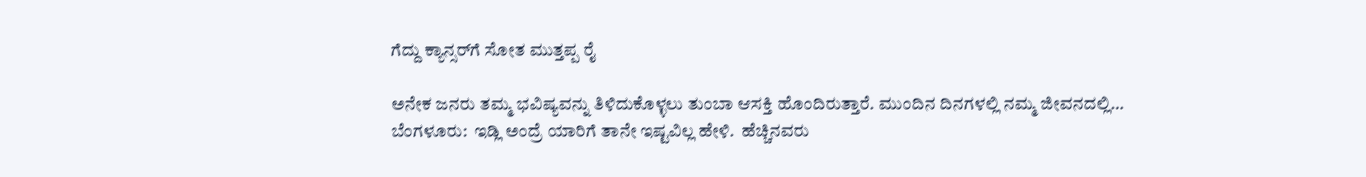ಗೆದ್ದು ಕ್ಯಾನ್ಸರ್‌ಗೆ ಸೋತ ಮುತ್ತಪ್ಪ ರೈ

ಅನೇಕ ಜನರು ತಮ್ಮ ಭವಿಷ್ಯವನ್ನು ತಿಳಿದುಕೊಳ್ಳಲು ತುಂಬಾ ಆಸಕ್ತಿ ಹೊಂದಿರುತ್ತಾರೆ. ಮುಂದಿನ ದಿನಗಳಲ್ಲಿ ನಮ್ಮ ಜೀವನದಲ್ಲಿ…
ಬೆಂಗಳೂರು:  ಇಡ್ಲಿ ಅಂದ್ರೆ ಯಾರಿಗೆ ತಾನೇ ಇಷ್ಟವಿಲ್ಲ ಹೇಳಿ.  ಹೆಚ್ಚಿನವರು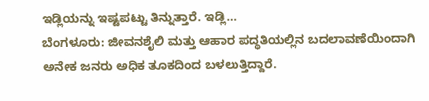ಇಡ್ಲಿಯನ್ನು ಇಷ್ಟಪಟ್ಟು ತಿನ್ನುತ್ತಾರೆ. ಇಡ್ಲಿ…
ಬೆಂಗಳೂರು: ಜೀವನಶೈಲಿ ಮತ್ತು ಆಹಾರ ಪದ್ಧತಿಯಲ್ಲಿನ ಬದಲಾವಣೆಯಿಂದಾಗಿ ಅನೇಕ ಜನರು ಅಧಿಕ ತೂಕದಿಂದ ಬಳಲುತ್ತಿದ್ದಾರೆ.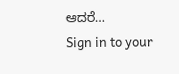ಆದರೆ…
Sign in to your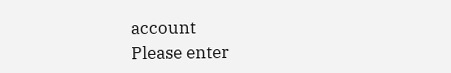account
Please enter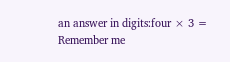an answer in digits:four × 3 =
Remember me